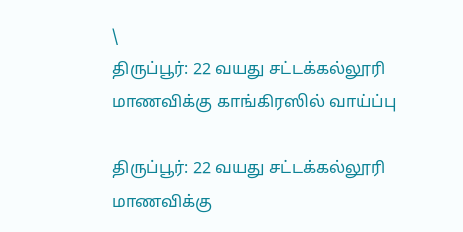\
திருப்பூர்: 22 வயது சட்டக்கல்லூரி மாணவிக்கு காங்கிரஸில் வாய்ப்பு

திருப்பூர்: 22 வயது சட்டக்கல்லூரி மாணவிக்கு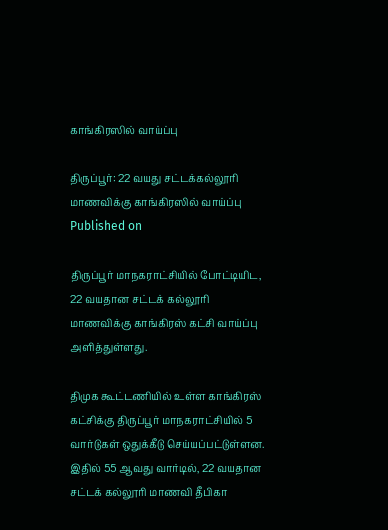காங்கிரஸில் வாய்ப்பு

திருப்பூர்: 22 வயது சட்டக்கல்லூரி மாணவிக்கு காங்கிரஸில் வாய்ப்பு
Published on

திருப்பூர் மாநகராட்சியில் போட்டியிட, 22 வயதான சட்டக் கல்லூரி மாணவிக்கு காங்கிரஸ் கட்சி வாய்ப்பு அளித்துள்ளது.

திமுக கூட்டணியில் உள்ள காங்கிரஸ் கட்சிக்கு திருப்பூர் மாநகராட்சியில் 5 வார்டுகள் ஒதுக்கீடு செய்யப்பட்டுள்ளன. இதில் 55 ஆவது வார்டில், 22 வயதான சட்டக் கல்லூரி மாணவி தீபிகா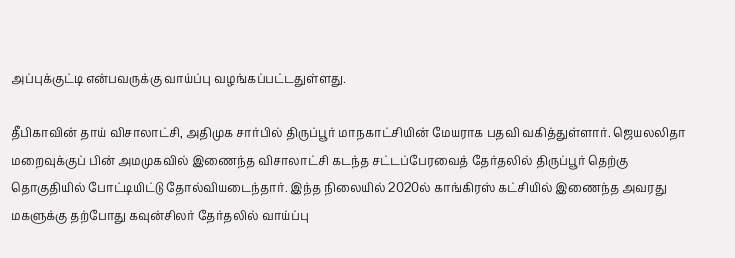அப்புக்குட்டி என்பவருக்கு வாய்ப்பு வழங்கப்பட்டதுள்ளது.

தீபிகாவின் தாய் விசாலாட்சி, அதிமுக சார்பில் திருப்பூர் மாநகாட்சியின் மேயராக பதவி வகித்துள்ளார். ஜெயலலிதா மறைவுக்குப் பின் அமமுகவில் இணைந்த விசாலாட்சி கடந்த சட்டப்பேரவைத் தேர்தலில் திருப்பூர் தெற்கு தொகுதியில் போட்டியிட்டு தோல்வியடைந்தார். இந்த நிலையில் 2020ல் காங்கிரஸ் கட்சியில் இணைந்த அவரது மகளுக்கு தற்போது கவுன்சிலர் தேர்தலில் வாய்ப்பு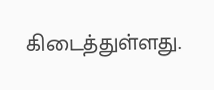கிடைத்துள்ளது.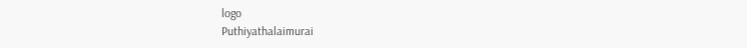logo
Puthiyathalaimurai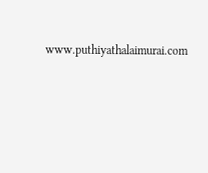www.puthiyathalaimurai.com